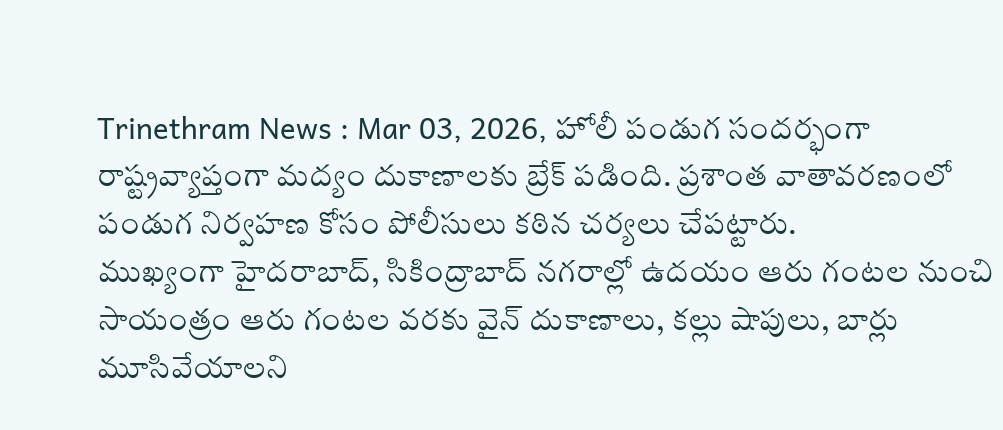Trinethram News : Mar 03, 2026, హోలీ పండుగ సందర్భంగా రాష్ట్రవ్యాప్తంగా మద్యం దుకాణాలకు బ్రేక్ పడింది. ప్రశాంత వాతావరణంలో పండుగ నిర్వహణ కోసం పోలీసులు కఠిన చర్యలు చేపట్టారు.
ముఖ్యంగా హైదరాబాద్, సికింద్రాబాద్ నగరాల్లో ఉదయం ఆరు గంటల నుంచి సాయంత్రం ఆరు గంటల వరకు వైన్ దుకాణాలు, కల్లు షాపులు, బార్లు మూసివేయాలని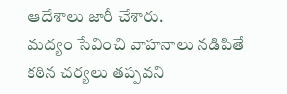ఆదేశాలు జారీ చేశారు.
మద్యం సేవించి వాహనాలు నడిపితే కఠిన చర్యలు తప్పవని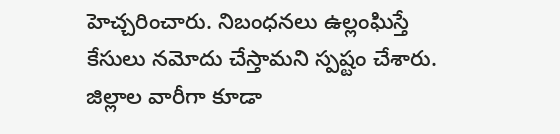హెచ్చరించారు. నిబంధనలు ఉల్లంఘిస్తే కేసులు నమోదు చేస్తామని స్పష్టం చేశారు. జిల్లాల వారీగా కూడా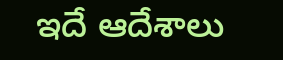ఇదే ఆదేశాలు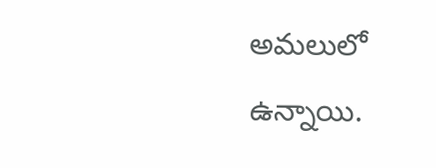అమలులో ఉన్నాయి.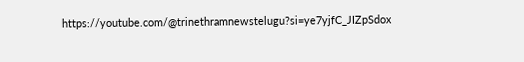https://youtube.com/@trinethramnewstelugu?si=ye7yjfC_JIZpSdox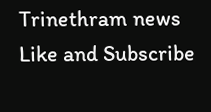Trinethram news
Like and Subscribe